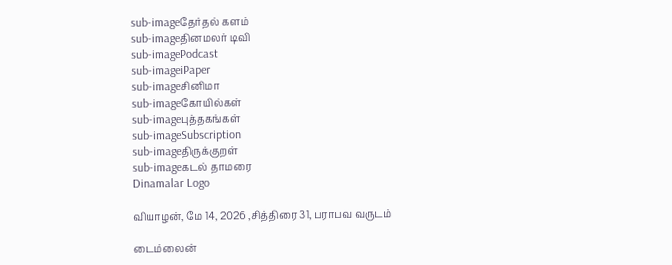sub-imageதேர்தல் களம்
sub-imageதினமலர் டிவி
sub-imagePodcast
sub-imageiPaper
sub-imageசினிமா
sub-imageகோயில்கள்
sub-imageபுத்தகங்கள்
sub-imageSubscription
sub-imageதிருக்குறள்
sub-imageகடல் தாமரை
Dinamalar Logo

வியாழன், மே 14, 2026 ,சித்திரை 31, பராபவ வருடம்

டைம்லைன்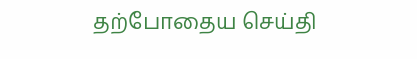தற்போதைய செய்தி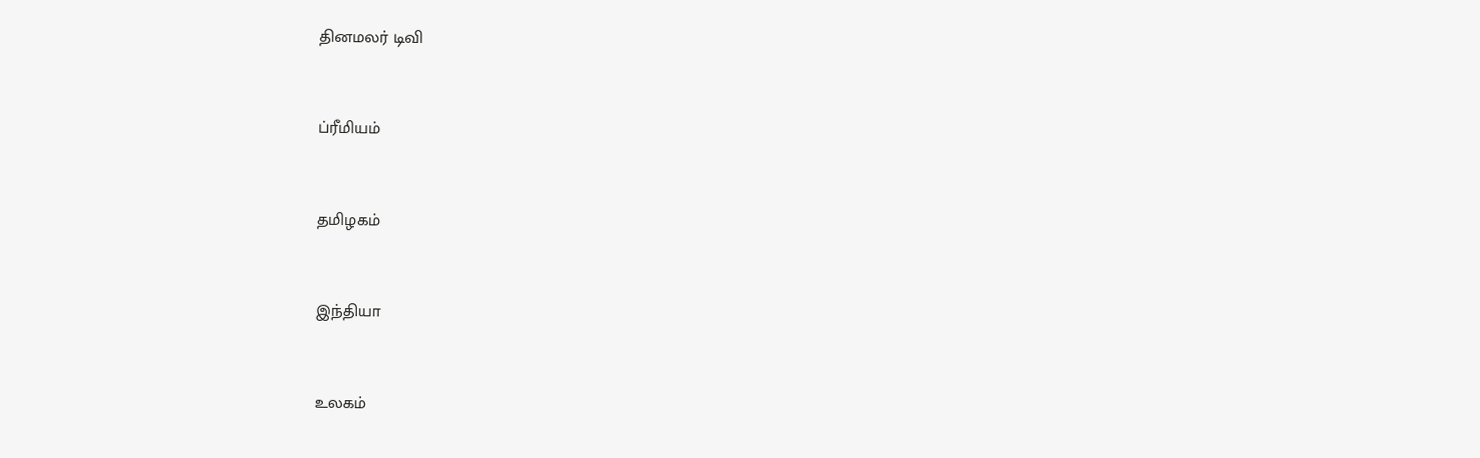தினமலர் டிவி


ப்ரீமியம்


தமிழகம்


இந்தியா


உலகம்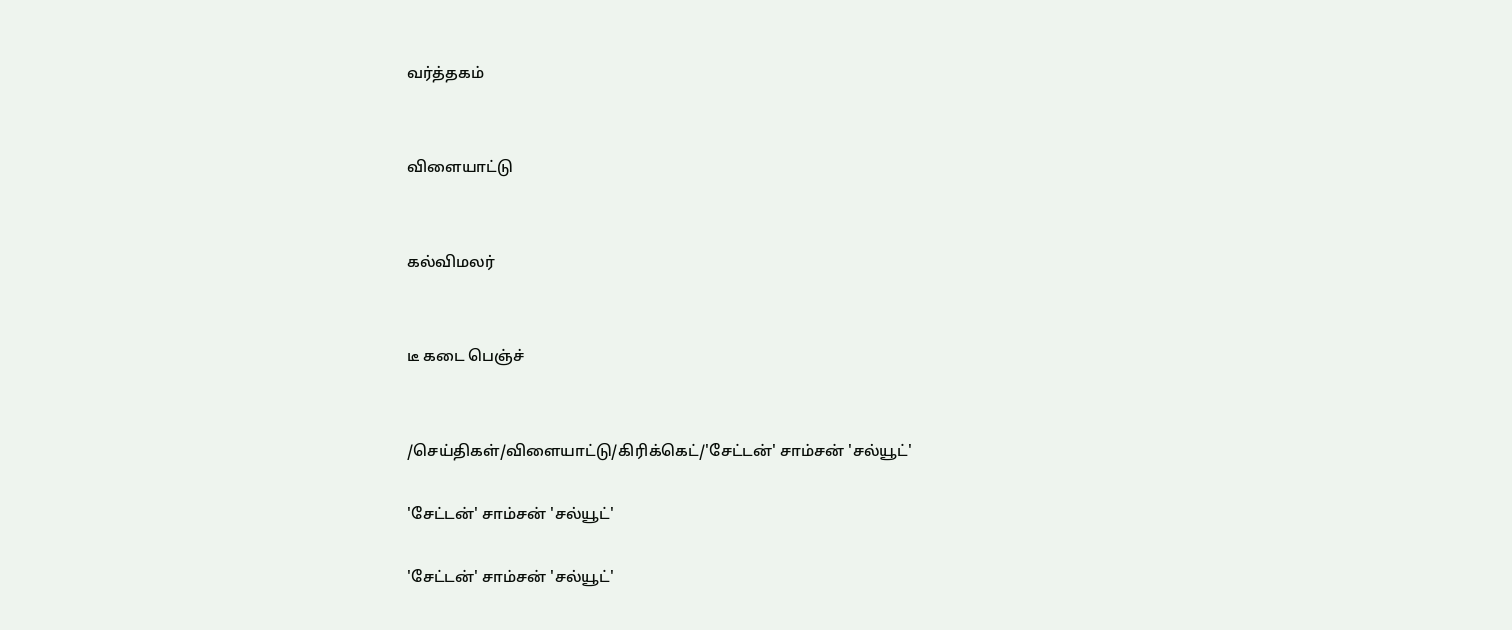வர்த்தகம்


விளையாட்டு


கல்விமலர்


டீ கடை பெஞ்ச்


/செய்திகள்/விளையாட்டு/கிரிக்கெட்/'சேட்டன்' சாம்சன் 'சல்யூட்'

'சேட்டன்' சாம்சன் 'சல்யூட்'

'சேட்டன்' சாம்சன் 'சல்யூட்'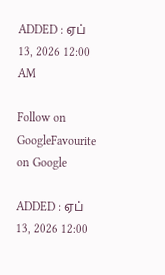ADDED : ஏப் 13, 2026 12:00 AM

Follow on GoogleFavourite on Google

ADDED : ஏப் 13, 2026 12:00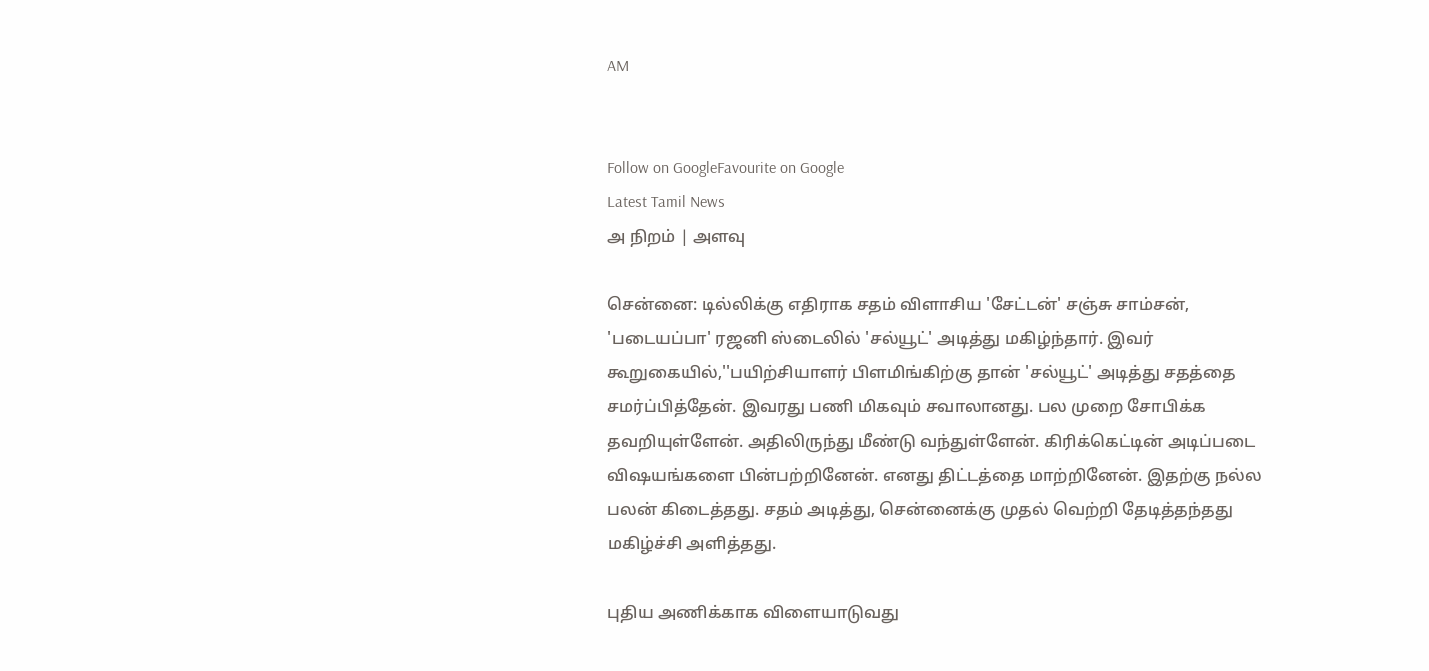AM


Follow on GoogleFavourite on Google
Latest Tamil News
அ நிறம் | அளவு

சென்னை: டில்லிக்கு எதிராக சதம் விளாசிய 'சேட்டன்' சஞ்சு சாம்சன், 'படையப்பா' ரஜனி ஸ்டைலில் 'சல்யூட்' அடித்து மகிழ்ந்தார். இவர் கூறுகையில்,''பயிற்சியாளர் பிளமிங்கிற்கு தான் 'சல்யூட்' அடித்து சதத்தை சமர்ப்பித்தேன். இவரது பணி மிகவும் சவாலானது. பல முறை சோபிக்க தவறியுள்ளேன். அதிலிருந்து மீண்டு வந்துள்ளேன். கிரிக்கெட்டின் அடிப்படை விஷயங்களை பின்பற்றினேன். எனது திட்டத்தை மாற்றினேன். இதற்கு நல்ல பலன் கிடைத்தது. சதம் அடித்து, சென்னைக்கு முதல் வெற்றி தேடித்தந்தது மகிழ்ச்சி அளித்தது.

புதிய அணிக்காக விளையாடுவது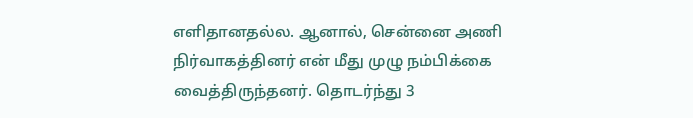எளிதானதல்ல. ஆனால், சென்னை அணி நிர்வாகத்தினர் என் மீது முழு நம்பிக்கை வைத்திருந்தனர். தொடர்ந்து 3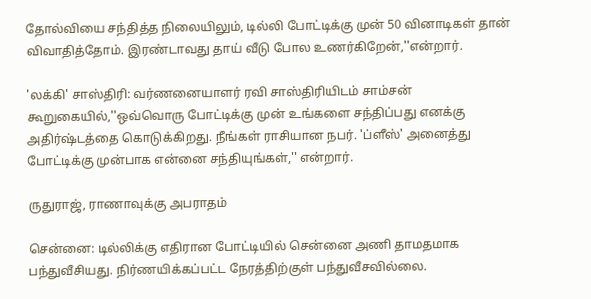தோல்வியை சந்தித்த நிலையிலும், டில்லி போட்டிக்கு முன் 50 வினாடிகள் தான் விவாதித்தோம். இரண்டாவது தாய் வீடு போல உணர்கிறேன்,''என்றார்.

'லக்கி' சாஸ்திரி: வர்ணனையாளர் ரவி சாஸ்திரியிடம் சாம்சன் கூறுகையில்,''ஒவ்வொரு போட்டிக்கு முன் உங்களை சந்திப்பது எனக்கு அதிர்ஷ்டத்தை கொடுக்கிறது. நீங்கள் ராசியான நபர். 'ப்ளீஸ்' அனைத்து போட்டிக்கு முன்பாக என்னை சந்தியுங்கள்,'' என்றார்.

ருதுராஜ், ராணாவுக்கு அபராதம்

சென்னை: டில்லிக்கு எதிரான போட்டியில் சென்னை அணி தாமதமாக பந்துவீசியது. நிர்ணயிக்கப்பட்ட நேரத்திற்குள் பந்துவீசவில்லை.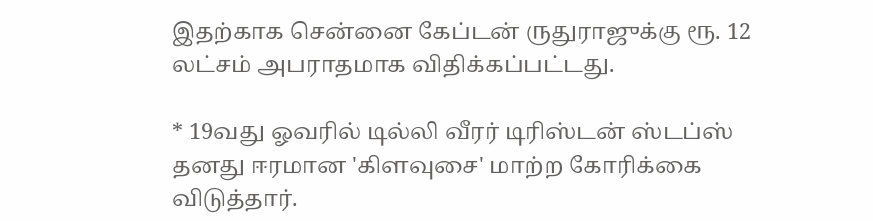இதற்காக சென்னை கேப்டன் ருதுராஜுக்கு ரூ. 12 லட்சம் அபராதமாக விதிக்கப்பட்டது.

* 19வது ஓவரில் டில்லி வீரர் டிரிஸ்டன் ஸ்டப்ஸ் தனது ஈரமான 'கிளவுசை' மாற்ற கோரிக்கை விடுத்தார்.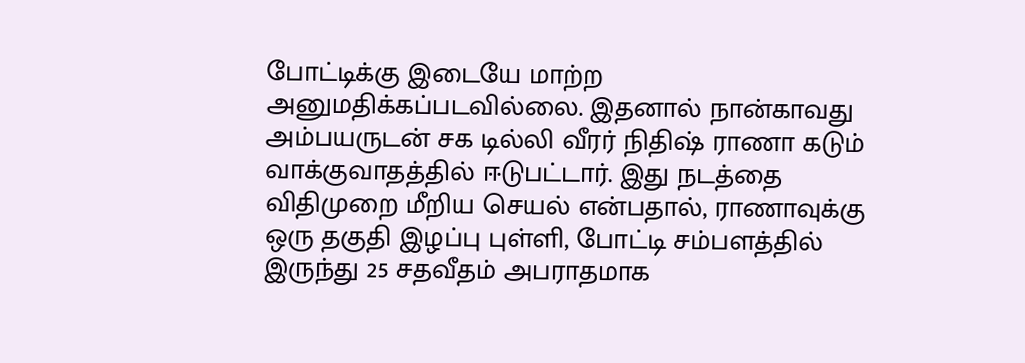போட்டிக்கு இடையே மாற்ற அனுமதிக்கப்படவில்லை. இதனால் நான்காவது அம்பயருடன் சக டில்லி வீரர் நிதிஷ் ராணா கடும் வாக்குவாதத்தில் ஈடுபட்டார். இது நடத்தை விதிமுறை மீறிய செயல் என்பதால், ராணாவுக்கு ஒரு தகுதி இழப்பு புள்ளி, போட்டி சம்பளத்தில் இருந்து 25 சதவீதம் அபராதமாக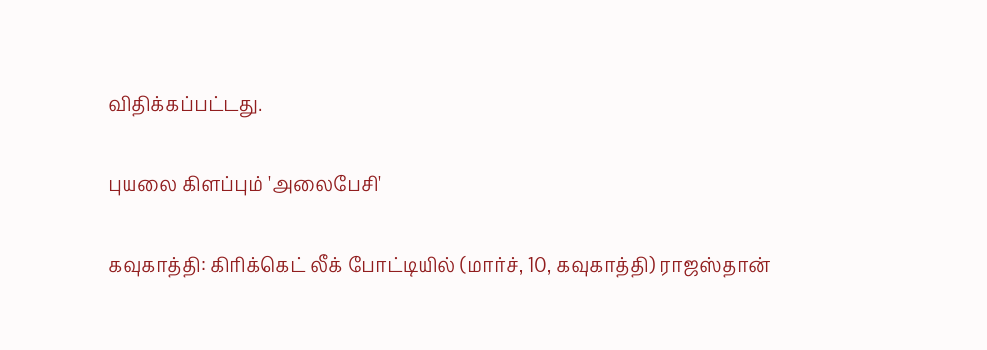விதிக்கப்பட்டது.

புயலை கிளப்பும் 'அலைபேசி'

கவுகாத்தி: கிரிக்கெட் லீக் போட்டியில் (மார்ச், 10, கவுகாத்தி) ராஜஸ்தான்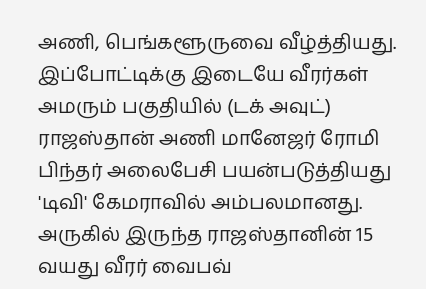அணி, பெங்களூருவை வீழ்த்தியது. இப்போட்டிக்கு இடையே வீரர்கள் அமரும் பகுதியில் (டக் அவுட்) ராஜஸ்தான் அணி மானேஜர் ரோமி பிந்தர் அலைபேசி பயன்படுத்தியது 'டிவி' கேமராவில் அம்பலமானது. அருகில் இருந்த ராஜஸ்தானின் 15 வயது வீரர் வைபவ்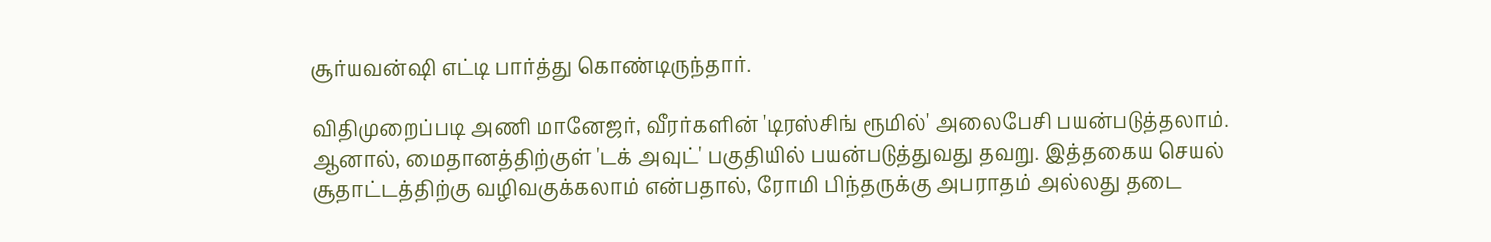சூர்யவன்ஷி எட்டி பார்த்து கொண்டிருந்தார்.

விதிமுறைப்படி அணி மானேஜர், வீரர்களின் 'டிரஸ்சிங் ரூமில்' அலைபேசி பயன்படுத்தலாம். ஆனால், மைதானத்திற்குள் 'டக் அவுட்' பகுதியில் பயன்படுத்துவது தவறு. இத்தகைய செயல் சூதாட்டத்திற்கு வழிவகுக்கலாம் என்பதால், ரோமி பிந்தருக்கு அபராதம் அல்லது தடை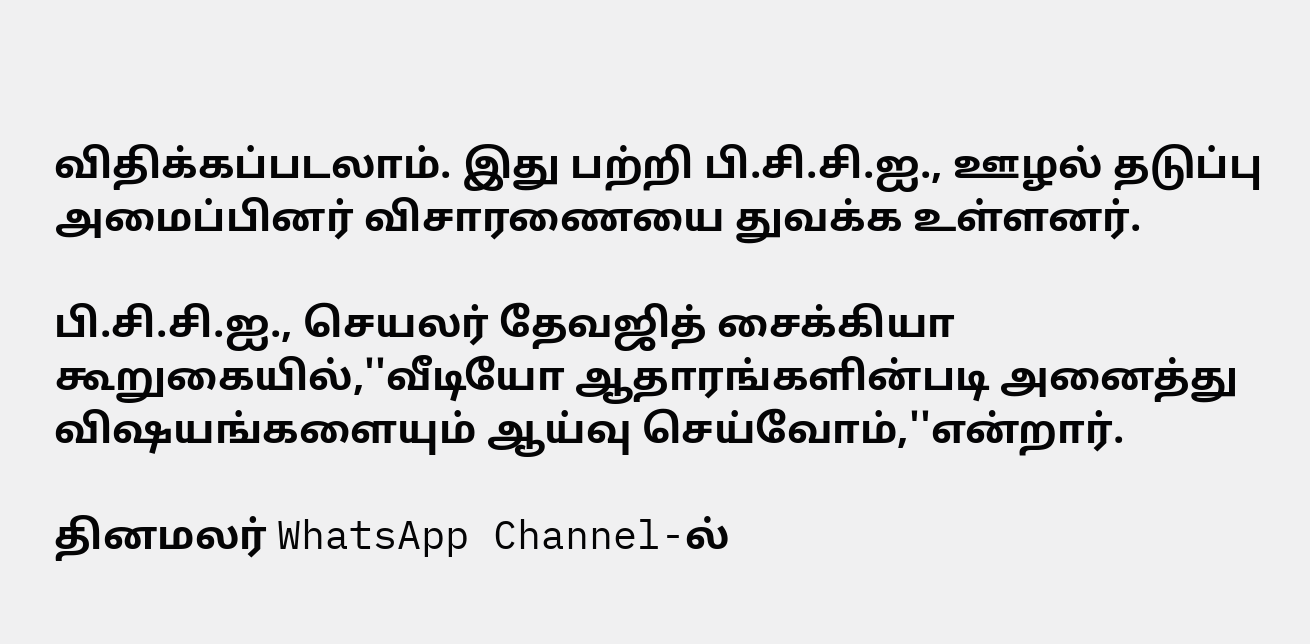விதிக்கப்படலாம். இது பற்றி பி.சி.சி.ஐ., ஊழல் தடுப்பு அமைப்பினர் விசாரணையை துவக்க உள்ளனர்.

பி.சி.சி.ஐ., செயலர் தேவஜித் சைக்கியா கூறுகையில்,''வீடியோ ஆதாரங்களின்படி அனைத்து விஷயங்களையும் ஆய்வு செய்வோம்,''என்றார்.

தினமலர் WhatsApp Channel-ல்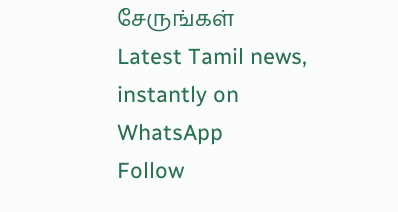சேருங்கள்
Latest Tamil news, instantly on WhatsApp
Follow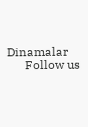Dinamalar
      Follow us